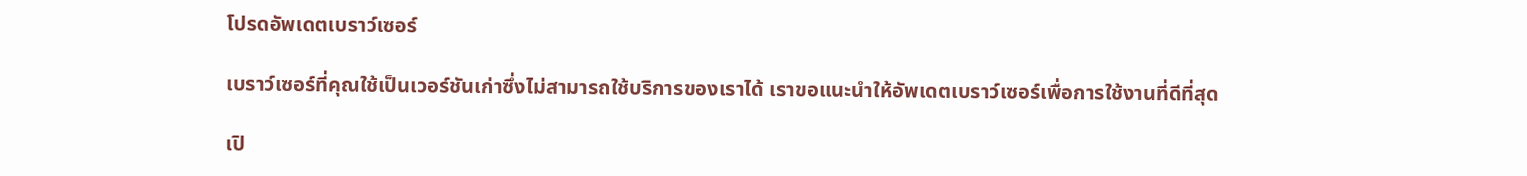โปรดอัพเดตเบราว์เซอร์

เบราว์เซอร์ที่คุณใช้เป็นเวอร์ชันเก่าซึ่งไม่สามารถใช้บริการของเราได้ เราขอแนะนำให้อัพเดตเบราว์เซอร์เพื่อการใช้งานที่ดีที่สุด

เปิ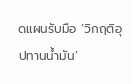ดแผนรับมือ ‘วิกฤติอุปทานน้ำมัน’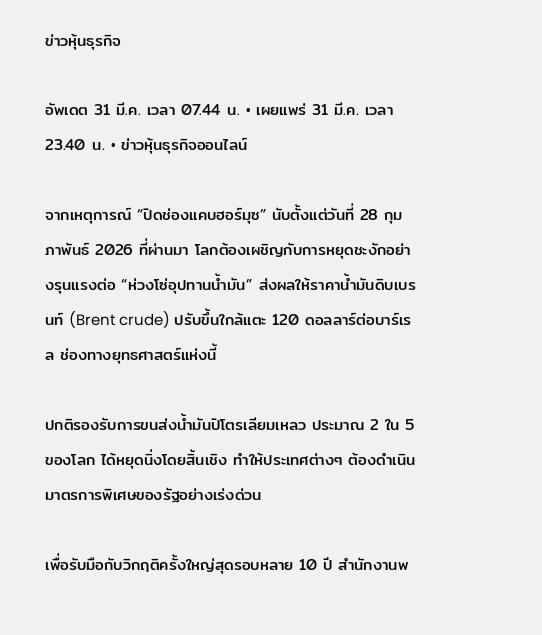ข่าวหุ้นธุรกิจ

อัพเดต 31 มี.ค. เวลา 07.44 น. • เผยแพร่ 31 มี.ค. เวลา 23.40 น. • ข่าวหุ้นธุรกิจออนไลน์

จากเหตุการณ์ “ปิดช่องแคบฮอร์มุซ” นับตั้งแต่วันที่ 28 กุมภาพันธ์ 2026 ที่ผ่านมา โลกต้องเผชิญกับการหยุดชะงักอย่างรุนแรงต่อ “ห่วงโซ่อุปทานน้ำมัน” ส่งผลให้ราคาน้ำมันดิบเบรนท์ (Brent crude) ปรับขึ้นใกล้แตะ 120 ดอลลาร์ต่อบาร์เรล ช่องทางยุทธศาสตร์แห่งนี้

ปกติรองรับการขนส่งน้ำมันปิโตรเลียมเหลว ประมาณ 2 ใน 5 ของโลก ได้หยุดนิ่งโดยสิ้นเชิง ทำให้ประเทศต่างๆ ต้องดำเนินมาตรการพิเศษของรัฐอย่างเร่งด่วน

เพื่อรับมือกับวิกฤติครั้งใหญ่สุดรอบหลาย 10 ปี สำนักงานพ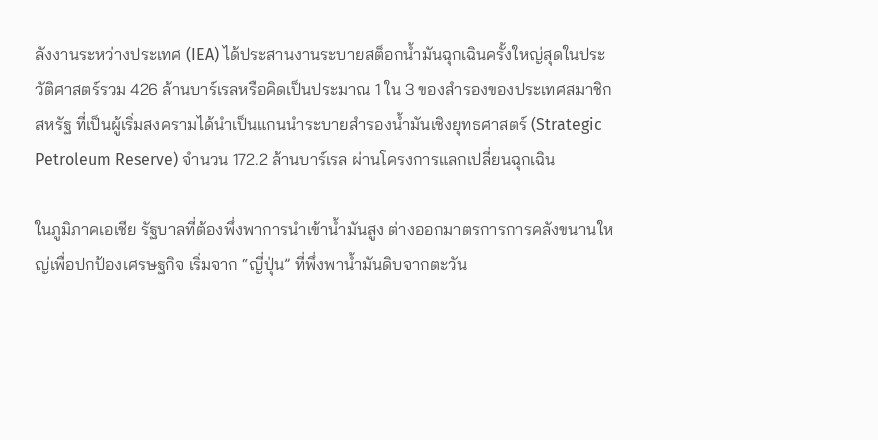ลังงานระหว่างประเทศ (IEA) ได้ประสานงานระบายสต็อกน้ำมันฉุกเฉินครั้งใหญ่สุดในประวัติศาสตร์รวม 426 ล้านบาร์เรลหรือคิดเป็นประมาณ 1 ใน 3 ของสำรองของประเทศสมาชิกสหรัฐ ที่เป็นผู้เริ่มสงครามได้นำเป็นแกนนำระบายสำรองน้ำมันเชิงยุทธศาสตร์ (Strategic Petroleum Reserve) จำนวน 172.2 ล้านบาร์เรล ผ่านโครงการแลกเปลี่ยนฉุกเฉิน

ในภูมิภาคเอเชีย รัฐบาลที่ต้องพึ่งพาการนำเข้าน้ำมันสูง ต่างออกมาตรการการคลังขนานใหญ่เพื่อปกป้องเศรษฐกิจ เริ่มจาก “ญี่ปุ่น” ที่พึ่งพาน้ำมันดิบจากตะวัน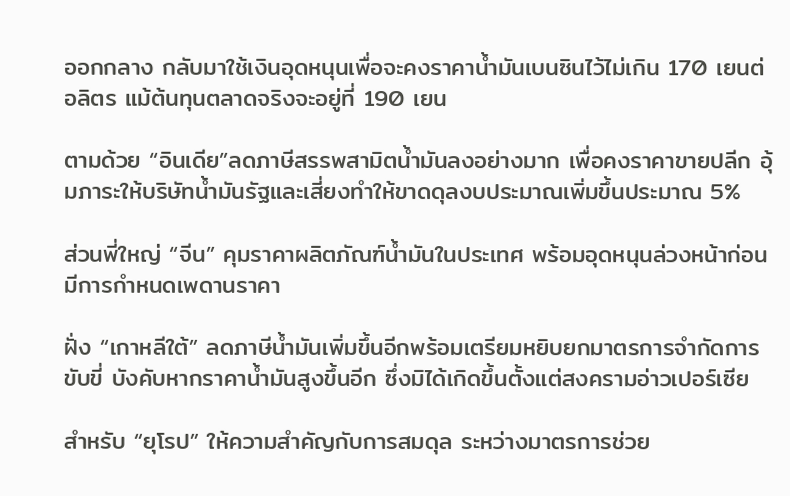ออกกลาง กลับมาใช้เงินอุดหนุนเพื่อจะคงราคาน้ำมันเบนซินไว้ไม่เกิน 170 เยนต่อลิตร แม้ต้นทุนตลาดจริงจะอยู่ที่ 190 เยน

ตามด้วย “อินเดีย”ลดภาษีสรรพสามิตน้ำมันลงอย่างมาก เพื่อคงราคาขายปลีก อุ้มภาระให้บริษัทน้ำมันรัฐและเสี่ยงทำให้ขาดดุลงบประมาณเพิ่มขึ้นประมาณ 5%

ส่วนพี่ใหญ่ “จีน” คุมราคาผลิตภัณฑ์น้ำมันในประเทศ พร้อมอุดหนุนล่วงหน้าก่อนมีการกำหนดเพดานราคา

ฝั่ง “เกาหลีใต้” ลดภาษีน้ำมันเพิ่มขึ้นอีกพร้อมเตรียมหยิบยกมาตรการจำกัดการขับขี่ บังคับหากราคาน้ำมันสูงขึ้นอีก ซึ่งมิได้เกิดขึ้นตั้งแต่สงครามอ่าวเปอร์เซีย

สำหรับ “ยุโรป” ให้ความสำคัญกับการสมดุล ระหว่างมาตรการช่วย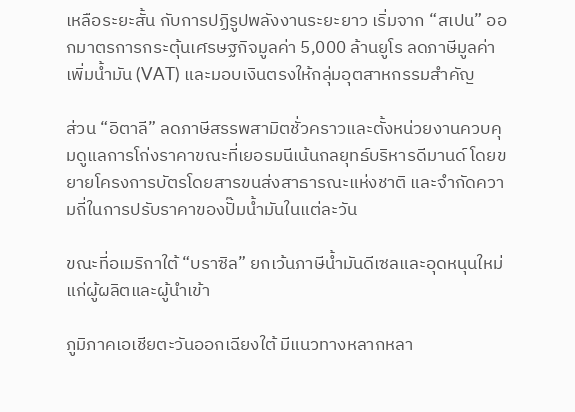เหลือระยะสั้น กับการปฏิรูปพลังงานระยะยาว เริ่มจาก “สเปน” ออกมาตรการกระตุ้นเศรษฐกิจมูลค่า 5,000 ล้านยูโร ลดภาษีมูลค่าเพิ่มน้ำมัน (VAT) และมอบเงินตรงให้กลุ่มอุตสาหกรรมสำคัญ

ส่วน “อิตาลี” ลดภาษีสรรพสามิตชั่วคราวและตั้งหน่วยงานควบคุมดูแลการโก่งราคาขณะที่เยอรมนีเน้นกลยุทธ์บริหารดีมานด์ โดยขยายโครงการบัตรโดยสารขนส่งสาธารณะแห่งชาติ และจำกัดความถี่ในการปรับราคาของปั๊มน้ำมันในแต่ละวัน

ขณะที่อเมริกาใต้ “บราซิล” ยกเว้นภาษีน้ำมันดีเซลและอุดหนุนใหม่แก่ผู้ผลิตและผู้นำเข้า

ภูมิภาคเอเชียตะวันออกเฉียงใต้ มีแนวทางหลากหลา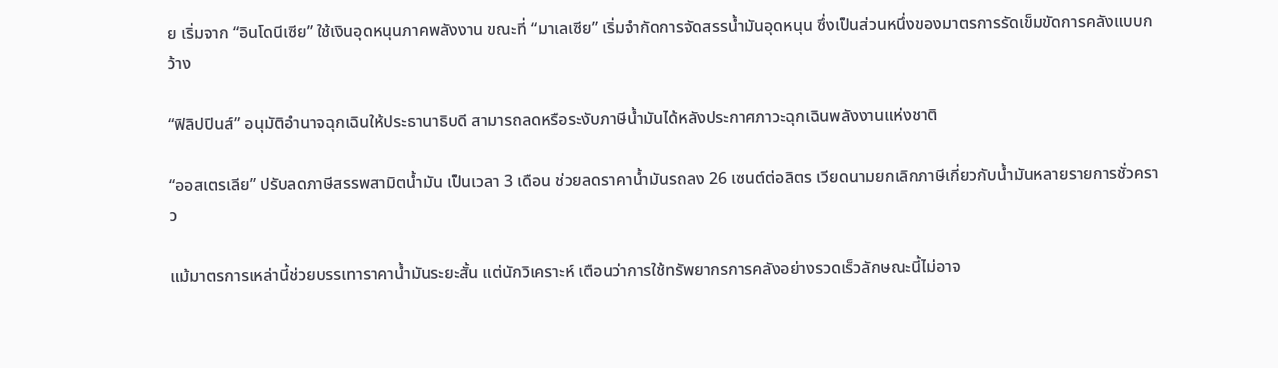ย เริ่มจาก “อินโดนีเซีย” ใช้เงินอุดหนุนภาคพลังงาน ขณะที่ “มาเลเซีย” เริ่มจำกัดการจัดสรรน้ำมันอุดหนุน ซึ่งเป็นส่วนหนึ่งของมาตรการรัดเข็มขัดการคลังแบบกว้าง

“ฟิลิปปินส์” อนุมัติอำนาจฉุกเฉินให้ประธานาธิบดี สามารถลดหรือระงับภาษีน้ำมันได้หลังประกาศภาวะฉุกเฉินพลังงานแห่งชาติ

“ออสเตรเลีย” ปรับลดภาษีสรรพสามิตน้ำมัน เป็นเวลา 3 เดือน ช่วยลดราคาน้ำมันรถลง 26 เซนต์ต่อลิตร เวียดนามยกเลิกภาษีเกี่ยวกับน้ำมันหลายรายการชั่วคราว

แม้มาตรการเหล่านี้ช่วยบรรเทาราคาน้ำมันระยะสั้น แต่นักวิเคราะห์ เตือนว่าการใช้ทรัพยากรการคลังอย่างรวดเร็วลักษณะนี้ไม่อาจ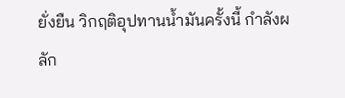ยั่งยืน วิกฤติอุปทานน้ำมันครั้งนี้ กำลังผลัก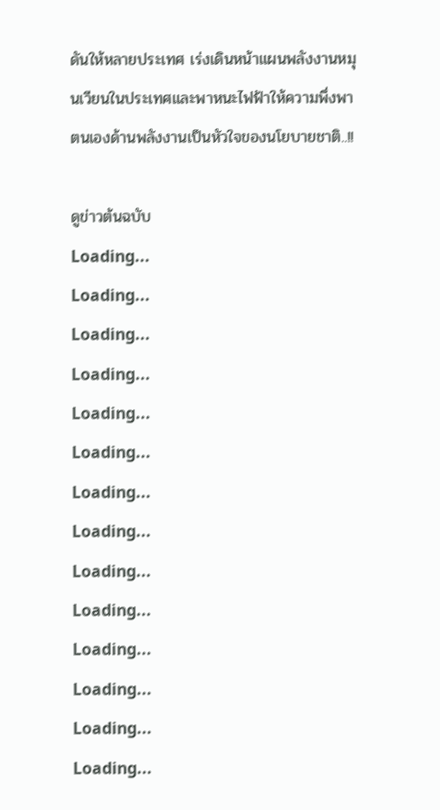ดันให้หลายประเทศ เร่งเดินหน้าแผนพลังงานหมุนเวียนในประเทศและพาหนะไฟฟ้าให้ความพึ่งพาตนเองด้านพลังงานเป็นหัวใจของนโยบายชาติ..!!

ดูข่าวต้นฉบับ
Loading...
Loading...
Loading...
Loading...
Loading...
Loading...
Loading...
Loading...
Loading...
Loading...
Loading...
Loading...
Loading...
Loading...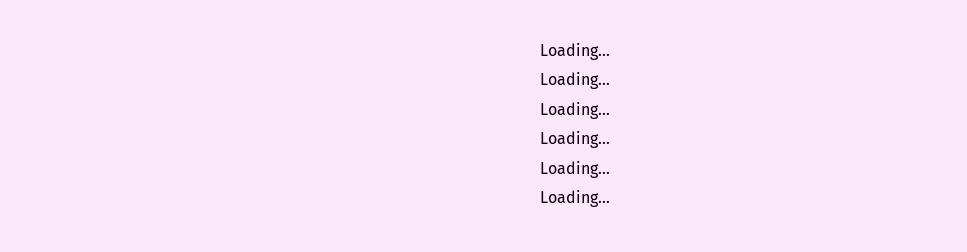Loading...
Loading...
Loading...
Loading...
Loading...
Loading...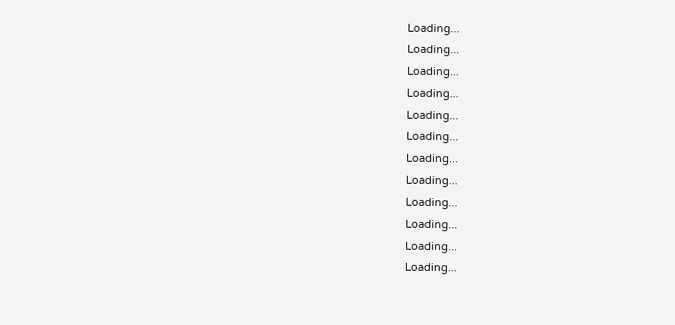Loading...
Loading...
Loading...
Loading...
Loading...
Loading...
Loading...
Loading...
Loading...
Loading...
Loading...
Loading...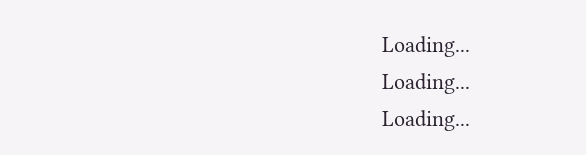Loading...
Loading...
Loading...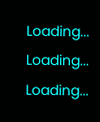Loading...
Loading...
Loading...